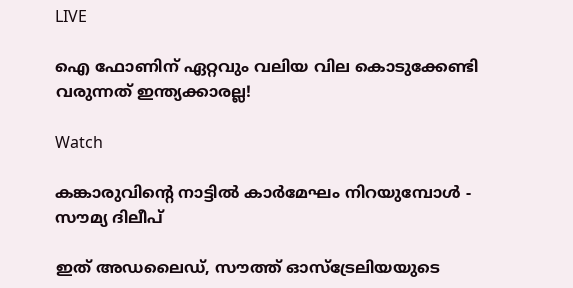LIVE

ഐ ഫോണിന് ഏറ്റവും വലിയ വില കൊടുക്കേണ്ടി വരുന്നത് ഇന്ത്യക്കാരല്ല!

Watch

കങ്കാരുവിന്റെ നാട്ടിൽ കാർമേഘം നിറയുമ്പോൾ - സൗമ്യ ദിലീപ്

ഇത് അഡലൈഡ്, സൗത്ത് ഓസ്ട്രേലിയയുടെ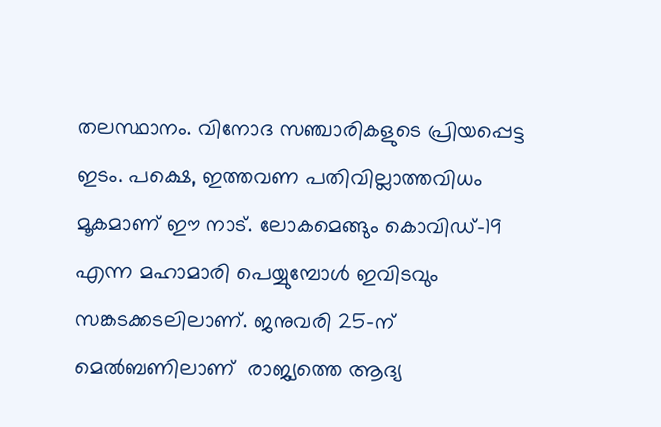തലസ്ഥാനം. വിനോദ സഞ്ചാരികളുടെ പ്രിയപ്പെട്ട ഇടം. പക്ഷെ, ഇത്തവണ പതിവില്ലാത്തവിധം മൂകമാണ് ഈ നാട്. ലോകമെങ്ങും കൊവിഡ്-19 എന്ന മഹാമാരി പെയ്യുമ്പോൾ ഇവിടവും സങ്കടക്കടലിലാണ്. ജനുവരി 25-ന്  മെൽബണിലാണ്  രാജ്യത്തെ ആദ്യ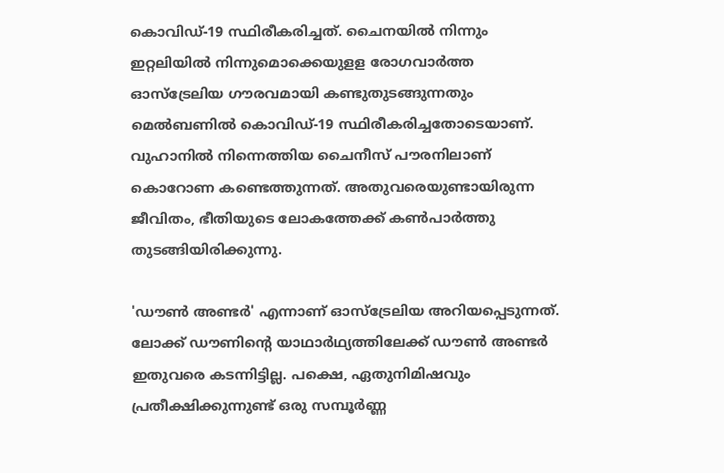കൊവിഡ്-19 സ്ഥിരീകരിച്ചത്. ചൈനയിൽ നിന്നും ഇറ്റലിയിൽ നിന്നുമൊക്കെയുളള രോഗവാർത്ത ഓസ്ട്രേലിയ ഗൗരവമായി കണ്ടുതുടങ്ങുന്നതും മെൽബണിൽ കൊവിഡ്-19 സ്ഥിരീകരിച്ചതോടെയാണ്. വുഹാനിൽ നിന്നെത്തിയ ചൈനീസ് പൗരനിലാണ് കൊറോണ കണ്ടെത്തുന്നത്. അതുവരെയുണ്ടായിരുന്ന ജീവിതം, ഭീതിയുടെ ലോകത്തേക്ക് കൺപാർത്തു തുടങ്ങിയിരിക്കുന്നു.

'ഡൗൺ അണ്ടർ' എന്നാണ് ഓസ്ട്രേലിയ അറിയപ്പെടുന്നത്. ലോക്ക് ഡൗണിന്റെ യാഥാർഥ്യത്തിലേക്ക് ഡൗൺ അണ്ടർ ഇതുവരെ കടന്നിട്ടില്ല. പക്ഷെ, ഏതുനിമിഷവും പ്രതീക്ഷിക്കുന്നുണ്ട് ഒരു സമ്പൂർണ്ണ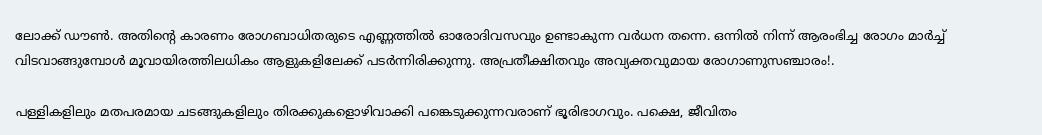ലോക്ക് ഡൗൺ. അതിന്റെ കാരണം രോഗബാധിതരുടെ എണ്ണത്തിൽ ഓരോദിവസവും ഉണ്ടാകുന്ന വർധന തന്നെ. ഒന്നിൽ നിന്ന് ആരംഭിച്ച രോഗം മാർച്ച് വിടവാങ്ങുമ്പോൾ മൂവായിരത്തിലധികം ആളുകളിലേക്ക് പടർന്നിരിക്കുന്നു. അപ്രതീക്ഷിതവും അവ്യക്തവുമായ രോഗാണുസഞ്ചാരം!.

പള്ളികളിലും മതപരമായ ചടങ്ങുകളിലും തിരക്കുകളൊഴിവാക്കി പങ്കെടുക്കുന്നവരാണ് ഭൂരിഭാഗവും. പക്ഷെ, ജീവിതം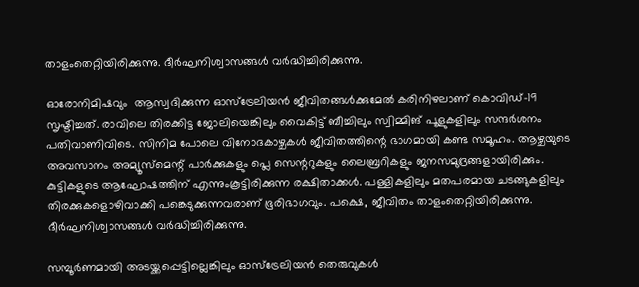താളംതെറ്റിയിരിക്കുന്നു. ദീർഘനിശ്വാസങ്ങൾ വർദ്ധിച്ചിരിക്കുന്നു.

ഓരോനിമിഷവും  ആസ്വദിക്കുന്ന ഓസ്ട്രേലിയൻ ജീവിതങ്ങൾക്കുമേൽ കരിനിഴലാണ് കൊവിഡ്-19 സൃഷ്ടിച്ചത്. രാവിലെ തിരക്കിട്ട ജോലിയെങ്കിലും വൈകിട്ട് ബീച്ചിലും സ്വിമ്മിങ് പൂളുകളിലും സന്ദർശനം പതിവാണിവിടെ. സിനിമ പോലെ വിനോദകാഴ്ചകൾ ജീവിതത്തിന്റെ ഭാഗമായി കണ്ട സമൂഹം. ആഴ്ചയുടെ അവസാനം അമ്യൂസ്മെന്റ് പാർക്കുകളും പ്ലെ സെന്ററുകളും ലൈബ്രറികളും ജനസമുദ്രങ്ങളായിരിക്കും. കുട്ടികളുടെ ആഘോഷത്തിന് എന്നുംകൂട്ടിരിക്കുന്ന രക്ഷിതാക്കൾ. പള്ളികളിലും മതപരമായ ചടങ്ങുകളിലും തിരക്കുകളൊഴിവാക്കി പങ്കെടുക്കുന്നവരാണ് ഭൂരിഭാഗവും. പക്ഷെ, ജീവിതം താളംതെറ്റിയിരിക്കുന്നു. ദീർഘനിശ്വാസങ്ങൾ വർദ്ധിച്ചിരിക്കുന്നു.

സമ്പൂർണമായി അടയ്ക്കപ്പെട്ടില്ലെങ്കിലും ഓസ്ട്രേലിയൻ തെരുവുകൾ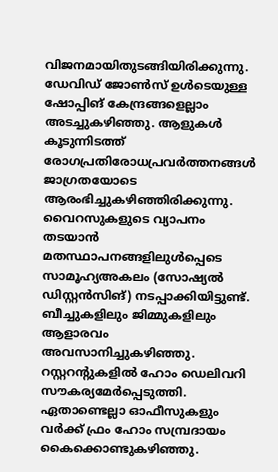വിജനമായിതുടങ്ങിയിരിക്കുന്നു. ഡേവിഡ് ജോൺസ് ഉൾടെയുള്ള ഷോപ്പിങ് കേന്ദ്രങ്ങളെല്ലാം അടച്ചുകഴിഞ്ഞു. ആളുകൾ കൂടുന്നിടത്ത് രോഗപ്രതിരോധപ്രവർത്തനങ്ങൾ ജാഗ്രതയോടെ ആരംഭിച്ചുകഴിഞ്ഞിരിക്കുന്നു. വൈറസുകളുടെ വ്യാപനം തടയാൻ മതസ്ഥാപനങ്ങളിലുൾപ്പെടെ സാമൂഹ്യഅകലം (സോഷ്യൽ ഡിസ്റ്റൻസിങ്) നടപ്പാക്കിയിട്ടുണ്ട്. ബീച്ചുകളിലും ജിമ്മുകളിലും ആളാരവം അവസാനിച്ചുകഴിഞ്ഞു. റസ്റ്ററന്റുകളിൽ ഹോം ഡെലിവറി സൗകര്യമേർപ്പെടുത്തി. ഏതാണ്ടെല്ലാ ഓഫീസുകളും വർക്ക് ഫ്രം ഹോം സമ്പ്രദായം കൈക്കൊണ്ടുകഴിഞ്ഞു.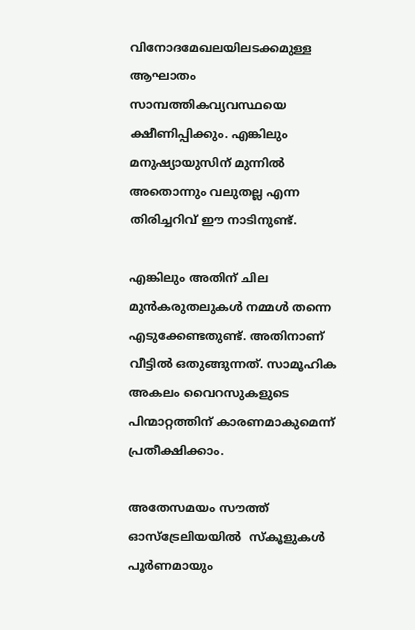വിനോദമേഖലയിലടക്കമുള്ള ആഘാതം സാമ്പത്തികവ്യവസ്ഥയെ ക്ഷീണിപ്പിക്കും. എങ്കിലും മനുഷ്യായുസിന് മുന്നിൽ അതൊന്നും വലുതല്ല എന്ന തിരിച്ചറിവ് ഈ നാടിനുണ്ട്.

എങ്കിലും അതിന് ചില മുൻകരുതലുകൾ നമ്മൾ തന്നെ എടുക്കേണ്ടതുണ്ട്. അതിനാണ് വീട്ടിൽ ഒതുങ്ങുന്നത്. സാമൂഹിക അകലം വൈറസുകളുടെ പിന്മാറ്റത്തിന് കാരണമാകുമെന്ന് പ്രതീക്ഷിക്കാം.

അതേസമയം സൗത്ത് ഓസ്‌ട്രേലിയയിൽ  സ്കൂളുകൾ പൂർണമായും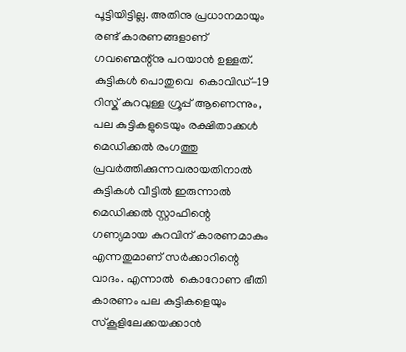പൂട്ടിയിട്ടില്ല. അതിനു പ്രധാനമായും രണ്ട് കാരണങ്ങളാണ് ഗവണ്മെന്റ്നു പറയാൻ ഉള്ളത്. കുട്ടികൾ പൊതുവെ  കൊവിഡ്-19 റിസ്ക് കുറവുള്ള ഗ്രൂപ്പ് ആണെന്നും, പല കുട്ടികളുടെയും രക്ഷിതാക്കൾ മെഡിക്കൽ രംഗത്തു പ്രവർത്തിക്കുന്നവരായതിനാൽ കുട്ടികൾ വീട്ടിൽ ഇരുന്നാൽ മെഡിക്കൽ സ്റ്റാഫിന്റെ ഗണ്യമായ കുറവിന് കാരണമാകും എന്നതുമാണ് സർക്കാറിന്റെ വാദം. എന്നാൽ  കൊറോണ ഭീതി കാരണം പല കുട്ടികളെയും സ്കൂളിലേക്കയക്കാൻ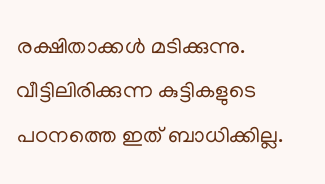രക്ഷിതാക്കൾ മടിക്കുന്നു.  വീട്ടിലിരിക്കുന്ന കുട്ടികളുടെ പഠനത്തെ ഇത് ബാധിക്കില്ല.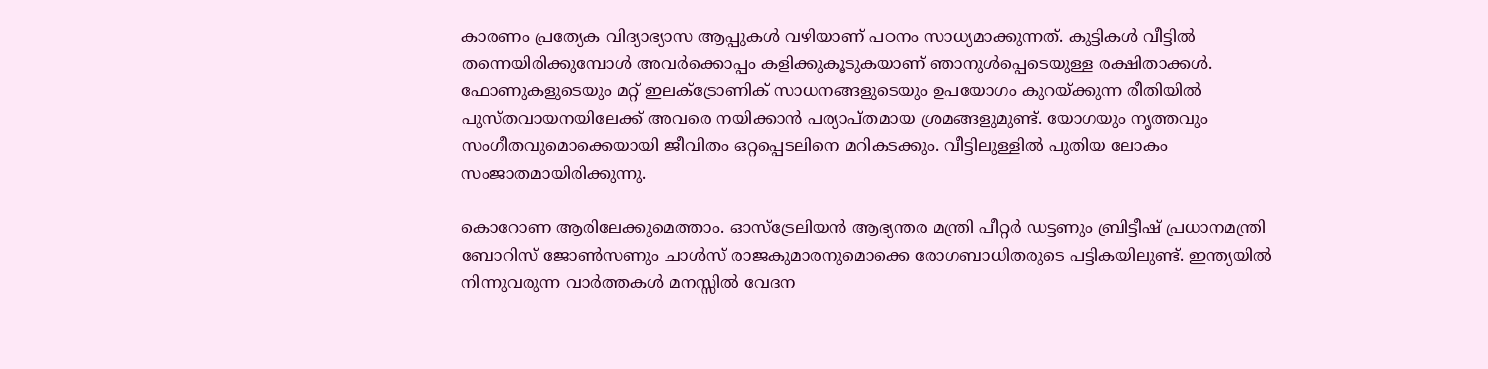കാരണം പ്രത്യേക വിദ്യാഭ്യാസ ആപ്പുകൾ വഴിയാണ് പഠനം സാധ്യമാക്കുന്നത്. കുട്ടികൾ വീട്ടിൽ തന്നെയിരിക്കുമ്പോൾ അവർക്കൊപ്പം കളിക്കുകൂടുകയാണ് ഞാനുൾപ്പെടെയുള്ള രക്ഷിതാക്കൾ. ഫോണുകളുടെയും മറ്റ് ഇലക്ട്രോണിക് സാധനങ്ങളുടെയും ഉപയോഗം കുറയ്ക്കുന്ന രീതിയിൽ പുസ്തവായനയിലേക്ക് അവരെ നയിക്കാൻ പര്യാപ്തമായ ശ്രമങ്ങളുമുണ്ട്. യോഗയും നൃത്തവും സംഗീതവുമൊക്കെയായി ജീവിതം ഒറ്റപ്പെടലിനെ മറികടക്കും. വീട്ടിലുള്ളിൽ പുതിയ ലോകം സംജാതമായിരിക്കുന്നു.

കൊറോണ ആരിലേക്കുമെത്താം. ഓസ്‌ട്രേലിയൻ ആഭ്യന്തര മന്ത്രി പീറ്റർ ഡട്ടണും ബ്രിട്ടീഷ് പ്രധാനമന്ത്രി ബോറിസ് ജോൺസണും ചാൾസ് രാജകുമാരനുമൊക്കെ രോഗബാധിതരുടെ പട്ടികയിലുണ്ട്. ഇന്ത്യയിൽ നിന്നുവരുന്ന വാർത്തകൾ മനസ്സിൽ വേദന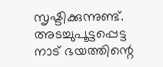സൃഷ്ടിക്കുന്നുണ്ട്. അടച്ചുപൂട്ടപ്പെട്ട നാട് ഭയത്തിന്റെ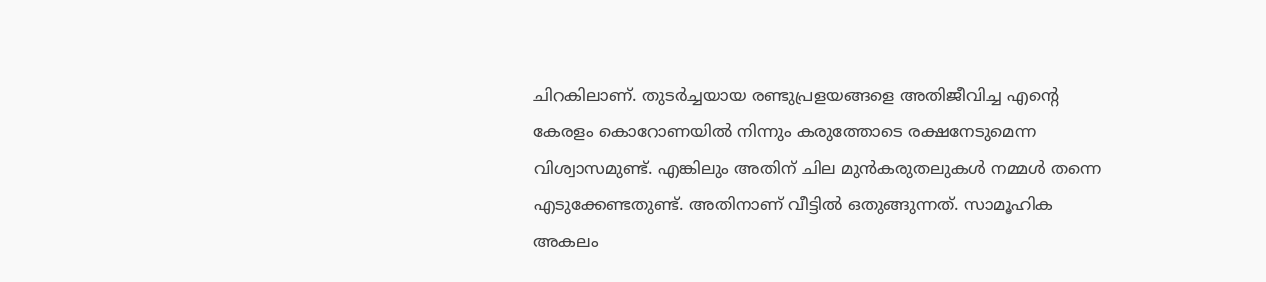ചിറകിലാണ്. തുടർച്ചയായ രണ്ടുപ്രളയങ്ങളെ അതിജീവിച്ച എന്റെ കേരളം കൊറോണയിൽ നിന്നും കരുത്തോടെ രക്ഷനേടുമെന്ന വിശ്വാസമുണ്ട്. എങ്കിലും അതിന് ചില മുൻകരുതലുകൾ നമ്മൾ തന്നെ എടുക്കേണ്ടതുണ്ട്. അതിനാണ് വീട്ടിൽ ഒതുങ്ങുന്നത്. സാമൂഹിക അകലം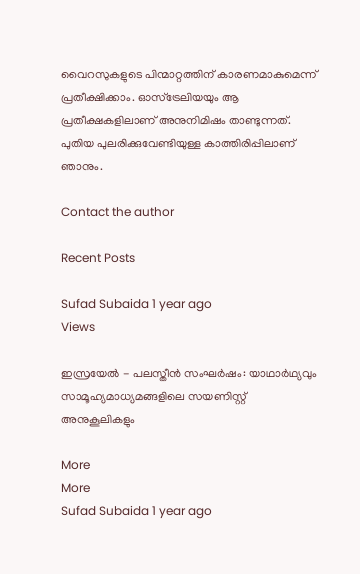വൈറസുകളുടെ പിന്മാറ്റത്തിന് കാരണമാകുമെന്ന് പ്രതീക്ഷിക്കാം. ഓസ്ട്രേലിയയും ആ പ്രതീക്ഷകളിലാണ് അനുനിമിഷം താണ്ടുന്നത്. പുതിയ പുലരിക്കുവേണ്ടിയുള്ള കാത്തിരിപ്പിലാണ് ഞാനും.

Contact the author

Recent Posts

Sufad Subaida 1 year ago
Views

ഇസ്രയേല്‍ - പലസ്തീന്‍ സംഘര്‍ഷം: യാഥാര്‍ഥ്യവും സാമൂഹ്യമാധ്യമങ്ങളിലെ സയണിസ്റ്റ് അനുകൂലികളും

More
More
Sufad Subaida 1 year ago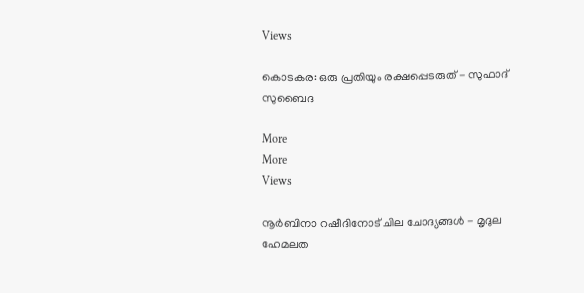Views

കൊടകര: ഒരു പ്രതിയും രക്ഷപ്പെടരുത് - സുഫാദ് സുബൈദ

More
More
Views

നൂര്‍ബിനാ റഷീദിനോട്‌ ചില ചോദ്യങ്ങള്‍ - മൃദുല ഹേമലത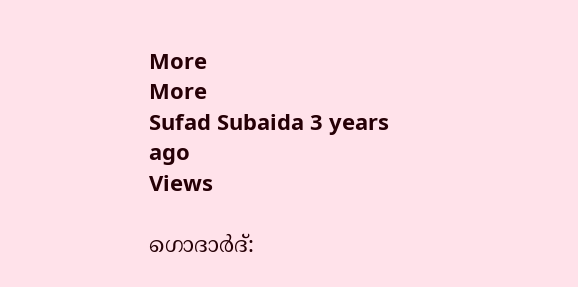More
More
Sufad Subaida 3 years ago
Views

ഗൊദാർദ്: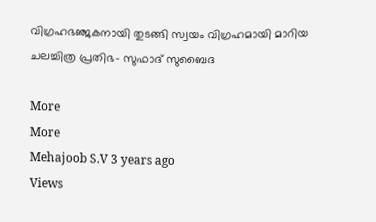വിഗ്രഹഭഞ്ജകനായി തുടങ്ങി സ്വയം വിഗ്രഹമായി മാറിയ ചലച്ചിത്ര പ്രതിഭ- സുഫാദ് സുബൈദ

More
More
Mehajoob S.V 3 years ago
Views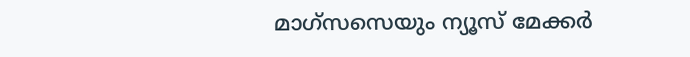മാഗ്സസെയും ന്യൂസ് മേക്കര്‍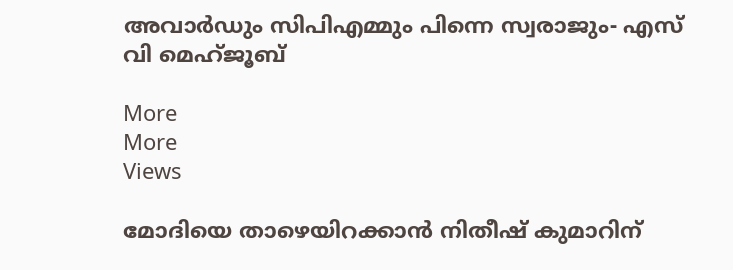അവാര്‍ഡും സിപിഎമ്മും പിന്നെ സ്വരാജും- എസ് വി മെഹ്ജൂബ്

More
More
Views

മോദിയെ താഴെയിറക്കാന്‍ നിതീഷ് കുമാറിന്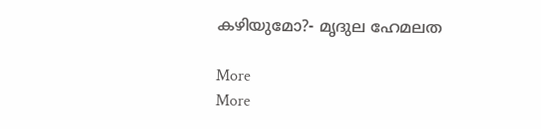കഴിയുമോ?- മൃദുല ഹേമലത

More
More